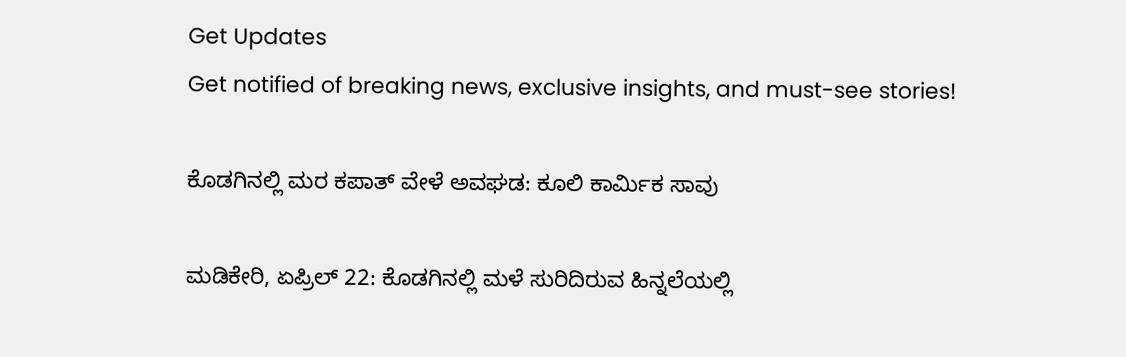Get Updates
Get notified of breaking news, exclusive insights, and must-see stories!

ಕೊಡಗಿನಲ್ಲಿ ಮರ ಕಪಾತ್ ವೇಳೆ ಅವಘಡ: ಕೂಲಿ ಕಾರ್ಮಿಕ ಸಾವು

ಮಡಿಕೇರಿ, ಏಪ್ರಿಲ್‌ 22: ಕೊಡಗಿನಲ್ಲಿ ಮಳೆ ಸುರಿದಿರುವ ಹಿನ್ನಲೆಯಲ್ಲಿ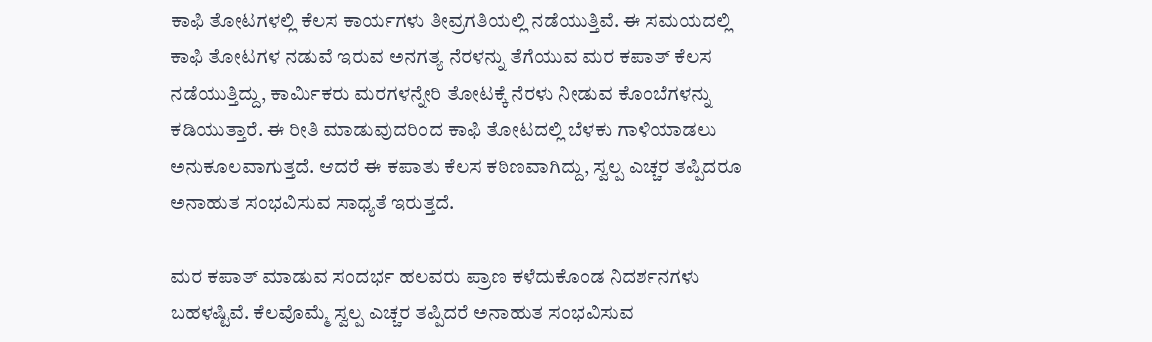ಕಾಫಿ ತೋಟಗಳಲ್ಲಿ ಕೆಲಸ ಕಾರ್ಯಗಳು ತೀವ್ರಗತಿಯಲ್ಲಿ ನಡೆಯುತ್ತಿವೆ. ಈ ಸಮಯದಲ್ಲಿ ಕಾಫಿ ತೋಟಗಳ ನಡುವೆ ಇರುವ ಅನಗತ್ಯ ನೆರಳನ್ನು ತೆಗೆಯುವ ಮರ ಕಪಾತ್ ಕೆಲಸ ನಡೆಯುತ್ತಿದ್ದು, ಕಾರ್ಮಿಕರು ಮರಗಳನ್ನೇರಿ ತೋಟಕ್ಕೆ ನೆರಳು ನೀಡುವ ಕೊಂಬೆಗಳನ್ನು ಕಡಿಯುತ್ತಾರೆ. ಈ ರೀತಿ ಮಾಡುವುದರಿಂದ ಕಾಫಿ ತೋಟದಲ್ಲಿ ಬೆಳಕು ಗಾಳಿಯಾಡಲು ಅನುಕೂಲವಾಗುತ್ತದೆ. ಆದರೆ ಈ ಕಪಾತು ಕೆಲಸ ಕಠಿಣವಾಗಿದ್ದು, ಸ್ವಲ್ಪ ಎಚ್ಚರ ತಪ್ಪಿದರೂ ಅನಾಹುತ ಸಂಭವಿಸುವ ಸಾಧ್ಯತೆ ಇರುತ್ತದೆ.

ಮರ ಕಪಾತ್ ಮಾಡುವ ಸಂದರ್ಭ ಹಲವರು ಪ್ರಾಣ ಕಳೆದುಕೊಂಡ ನಿದರ್ಶನಗಳು ಬಹಳಷ್ಟಿವೆ. ಕೆಲವೊಮ್ಮೆ ಸ್ವಲ್ಪ ಎಚ್ಚರ ತಪ್ಪಿದರೆ ಅನಾಹುತ ಸಂಭವಿಸುವ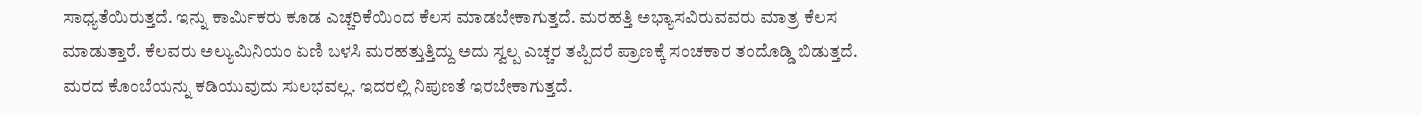ಸಾಧ್ಯತೆಯಿರುತ್ತದೆ. ಇನ್ನು ಕಾರ್ಮಿಕರು ಕೂಡ ಎಚ್ಚರಿಕೆಯಿಂದ ಕೆಲಸ ಮಾಡಬೇಕಾಗುತ್ತದೆ. ಮರಹತ್ತಿ ಅಭ್ಯಾಸವಿರುವವರು ಮಾತ್ರ ಕೆಲಸ ಮಾಡುತ್ತಾರೆ. ಕೆಲವರು ಅಲ್ಯುಮಿನಿಯಂ ಏಣಿ ಬಳಸಿ ಮರಹತ್ತುತ್ತಿದ್ದು ಅದು ಸ್ವಲ್ಪ ಎಚ್ಚರ ತಪ್ಪಿದರೆ ಪ್ರಾಣಕ್ಕೆ ಸಂಚಕಾರ ತಂದೊಡ್ಡಿ ಬಿಡುತ್ತದೆ. ಮರದ ಕೊಂಬೆಯನ್ನು ಕಡಿಯುವುದು ಸುಲಭವಲ್ಲ. ಇದರಲ್ಲಿ ನಿಪುಣತೆ ಇರಬೇಕಾಗುತ್ತದೆ.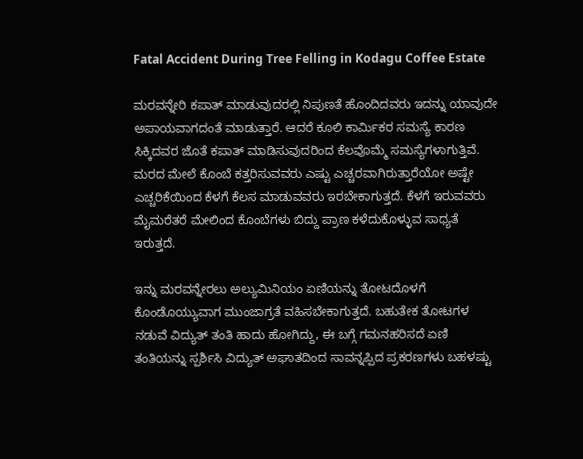Fatal Accident During Tree Felling in Kodagu Coffee Estate

ಮರವನ್ನೇರಿ ಕಪಾತ್ ಮಾಡುವುದರಲ್ಲಿ ನಿಪುಣತೆ ಹೊಂದಿದವರು ಇದನ್ನು ಯಾವುದೇ ಅಪಾಯವಾಗದಂತೆ ಮಾಡುತ್ತಾರೆ. ಆದರೆ ಕೂಲಿ ಕಾರ್ಮಿಕರ ಸಮಸ್ಯೆ ಕಾರಣ ಸಿಕ್ಕಿದವರ ಜೊತೆ ಕಪಾತ್ ಮಾಡಿಸುವುದರಿಂದ ಕೆಲವೊಮ್ಮೆ ಸಮಸ್ಯೆಗಳಾಗುತ್ತಿವೆ. ಮರದ ಮೇಲೆ ಕೊಂಬೆ ಕತ್ತರಿಸುವವರು ಎಷ್ಟು ಎಚ್ಚರವಾಗಿರುತ್ತಾರೆಯೋ ಅಷ್ಟೇ ಎಚ್ಚರಿಕೆಯಿಂದ ಕೆಳಗೆ ಕೆಲಸ ಮಾಡುವವರು ಇರಬೇಕಾಗುತ್ತದೆ. ಕೆಳಗೆ ಇರುವವರು ಮೈಮರೆತರೆ ಮೇಲಿಂದ ಕೊಂಬೆಗಳು ಬಿದ್ದು ಪ್ರಾಣ ಕಳೆದುಕೊಳ್ಳುವ ಸಾಧ್ಯತೆ ಇರುತ್ತದೆ.

ಇನ್ನು ಮರವನ್ನೇರಲು ಅಲ್ಯುಮಿನಿಯಂ ಏಣಿಯನ್ನು ತೋಟದೊಳಗೆ ಕೊಂಡೊಯ್ಯುವಾಗ ಮುಂಜಾಗ್ರತೆ ವಹಿಸಬೇಕಾಗುತ್ತದೆ. ಬಹುತೇಕ ತೋಟಗಳ ನಡುವೆ ವಿದ್ಯುತ್ ತಂತಿ ಹಾದು ಹೋಗಿದ್ದು, ಈ ಬಗ್ಗೆ ಗಮನಹರಿಸದೆ ಏಣಿ ತಂತಿಯನ್ನು ಸ್ಪರ್ಶಿಸಿ ವಿದ್ಯುತ್ ಅಘಾತದಿಂದ ಸಾವನ್ನಪ್ಪಿದ ಪ್ರಕರಣಗಳು ಬಹಳಷ್ಟು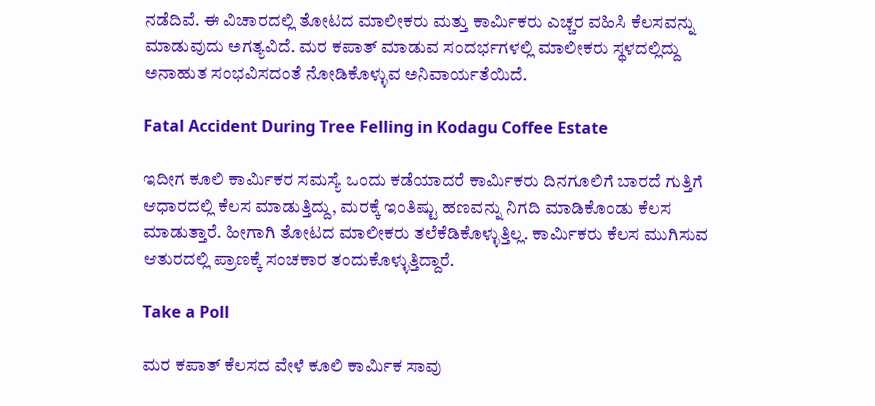ನಡೆದಿವೆ. ಈ ವಿಚಾರದಲ್ಲಿ ತೋಟದ ಮಾಲೀಕರು ಮತ್ತು ಕಾರ್ಮಿಕರು ಎಚ್ಚರ ವಹಿಸಿ ಕೆಲಸವನ್ನು ಮಾಡುವುದು ಅಗತ್ಯವಿದೆ. ಮರ ಕಪಾತ್ ಮಾಡುವ ಸಂದರ್ಭಗಳಲ್ಲಿ ಮಾಲೀಕರು ಸ್ಥಳದಲ್ಲಿದ್ದು ಅನಾಹುತ ಸಂಭವಿಸದಂತೆ ನೋಡಿಕೊಳ್ಳುವ ಅನಿವಾರ್ಯತೆಯಿದೆ.

Fatal Accident During Tree Felling in Kodagu Coffee Estate

ಇದೀಗ ಕೂಲಿ ಕಾರ್ಮಿಕರ ಸಮಸ್ಯೆ ಒಂದು ಕಡೆಯಾದರೆ ಕಾರ್ಮಿಕರು ದಿನಗೂಲಿಗೆ ಬಾರದೆ ಗುತ್ತಿಗೆ ಆಧಾರದಲ್ಲಿ ಕೆಲಸ ಮಾಡುತ್ತಿದ್ದು, ಮರಕ್ಕೆ ಇಂತಿಷ್ಟು ಹಣವನ್ನು ನಿಗದಿ ಮಾಡಿಕೊಂಡು ಕೆಲಸ ಮಾಡುತ್ತಾರೆ. ಹೀಗಾಗಿ ತೋಟದ ಮಾಲೀಕರು ತಲೆಕೆಡಿಕೊಳ್ಳುತ್ತಿಲ್ಲ. ಕಾರ್ಮಿಕರು ಕೆಲಸ ಮುಗಿಸುವ ಆತುರದಲ್ಲಿ ಪ್ರಾಣಕ್ಕೆ ಸಂಚಕಾರ ತಂದುಕೊಳ್ಳುತ್ತಿದ್ದಾರೆ.

Take a Poll

ಮರ ಕಪಾತ್ ಕೆಲಸದ ವೇಳೆ ಕೂಲಿ ಕಾರ್ಮಿಕ ಸಾವು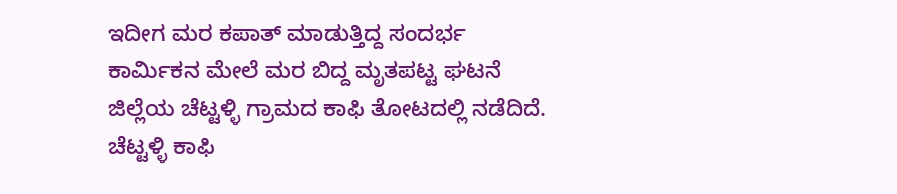ಇದೀಗ ಮರ ಕಪಾತ್ ಮಾಡುತ್ತಿದ್ದ ಸಂದರ್ಭ ಕಾರ್ಮಿಕನ ಮೇಲೆ ಮರ ಬಿದ್ದ ಮೃತಪಟ್ಟ ಘಟನೆ ಜಿಲ್ಲೆಯ ಚೆಟ್ಟಳ್ಳಿ ಗ್ರಾಮದ ಕಾಫಿ ತೋಟದಲ್ಲಿ ನಡೆದಿದೆ. ಚೆಟ್ಟಳ್ಳಿ ಕಾಫಿ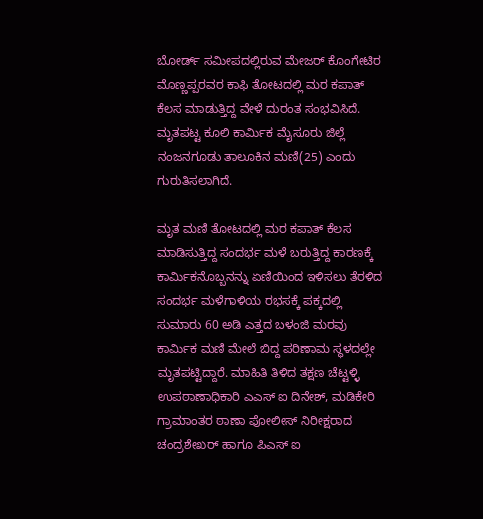ಬೋರ್ಡ್ ಸಮೀಪದಲ್ಲಿರುವ ಮೇಜರ್ ಕೊಂಗೇಟಿರ ಮೊಣ್ಣಪ್ಪರವರ ಕಾಫಿ ತೋಟದಲ್ಲಿ ಮರ ಕಪಾತ್ ಕೆಲಸ ಮಾಡುತ್ತಿದ್ದ ವೇಳೆ ದುರಂತ ಸಂಭವಿಸಿದೆ. ಮೃತಪಟ್ಟ ಕೂಲಿ ಕಾರ್ಮಿಕ ಮೈಸೂರು ಜಿಲ್ಲೆ ನಂಜನಗೂಡು ತಾಲೂಕಿನ ಮಣಿ(25) ಎಂದು ಗುರುತಿಸಲಾಗಿದೆ.

ಮೃತ ಮಣಿ ತೋಟದಲ್ಲಿ ಮರ ಕಪಾತ್ ಕೆಲಸ ಮಾಡಿಸುತ್ತಿದ್ದ ಸಂದರ್ಭ ಮಳೆ ಬರುತ್ತಿದ್ದ ಕಾರಣಕ್ಕೆ ಕಾರ್ಮಿಕನೊಬ್ಬನನ್ನು ಏಣಿಯಿಂದ ಇಳಿಸಲು ತೆರಳಿದ ಸಂದರ್ಭ ಮಳೆಗಾಳಿಯ ರಭಸಕ್ಕೆ ಪಕ್ಕದಲ್ಲಿ ಸುಮಾರು 60 ಅಡಿ ಎತ್ತದ ಬಳಂಜಿ ಮರವು ಕಾರ್ಮಿಕ ಮಣಿ ಮೇಲೆ ಬಿದ್ದ ಪರಿಣಾಮ ಸ್ಥಳದಲ್ಲೇ ಮೃತಪಟ್ಟಿದ್ದಾರೆ. ಮಾಹಿತಿ ತಿಳಿದ ತಕ್ಷಣ ಚೆಟ್ಟಳ್ಳಿ ಉಪಠಾಣಾಧಿಕಾರಿ ಎಎಸ್ ಐ ದಿನೇಶ್, ಮಡಿಕೇರಿ ಗ್ರಾಮಾಂತರ ಠಾಣಾ ಪೋಲೀಸ್ ನಿರೀಕ್ಷರಾದ ಚಂದ್ರಶೇಖರ್ ಹಾಗೂ ಪಿಎಸ್ ಐ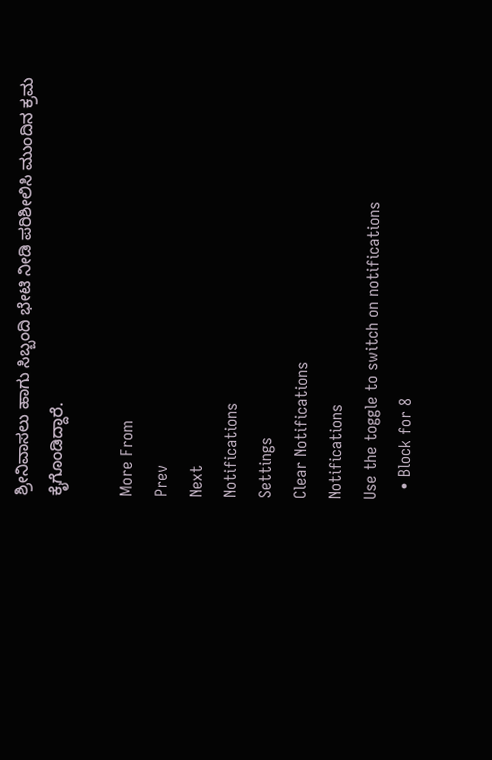ಶ್ರೀನಿವಾಸಲು ಹಾಗು ಸಿಬ್ಬಂದಿ ಭೇಟಿ ನೀಡಿ ಪರಿಶೀಲಿಸಿ ಮುಂದಿನ ಕ್ರಮ ಕೈಗೊಂಡಿದ್ದಾರೆ.

More From
Prev
Next
Notifications
Settings
Clear Notifications
Notifications
Use the toggle to switch on notifications
  • Block for 8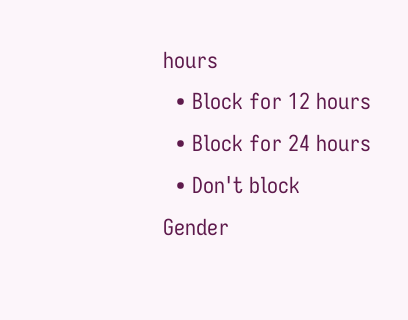hours
  • Block for 12 hours
  • Block for 24 hours
  • Don't block
Gender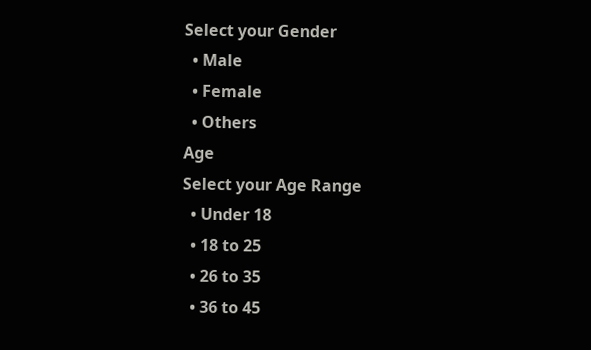Select your Gender
  • Male
  • Female
  • Others
Age
Select your Age Range
  • Under 18
  • 18 to 25
  • 26 to 35
  • 36 to 45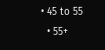• 45 to 55
  • 55+